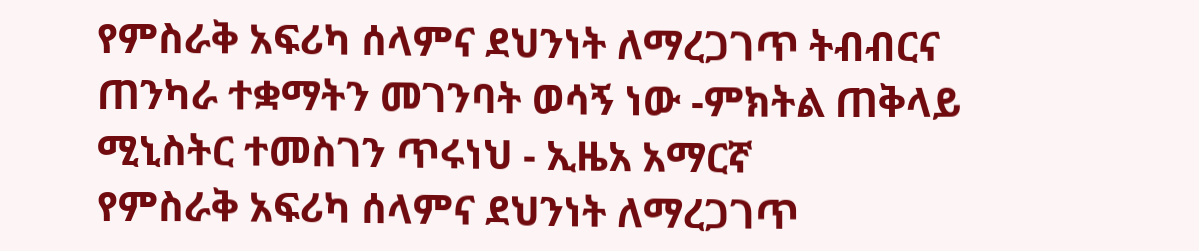የምስራቅ አፍሪካ ሰላምና ደህንነት ለማረጋገጥ ትብብርና ጠንካራ ተቋማትን መገንባት ወሳኝ ነው -ምክትል ጠቅላይ ሚኒስትር ተመስገን ጥሩነህ - ኢዜአ አማርኛ
የምስራቅ አፍሪካ ሰላምና ደህንነት ለማረጋገጥ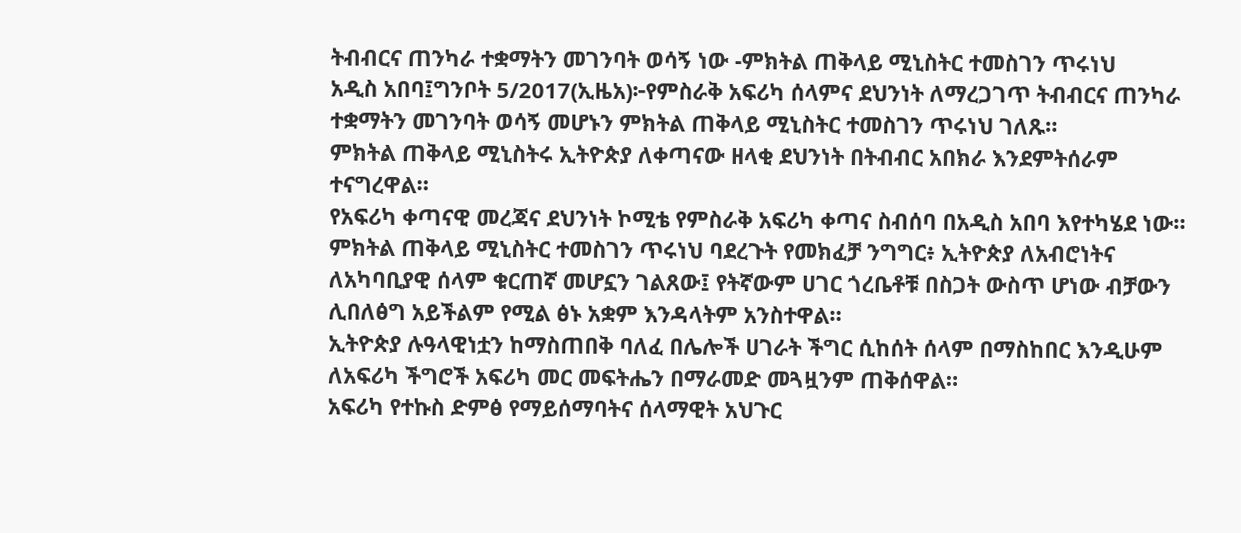ትብብርና ጠንካራ ተቋማትን መገንባት ወሳኝ ነው -ምክትል ጠቅላይ ሚኒስትር ተመስገን ጥሩነህ
አዲስ አበባ፤ግንቦት 5/2017(ኢዜአ)፦የምስራቅ አፍሪካ ሰላምና ደህንነት ለማረጋገጥ ትብብርና ጠንካራ ተቋማትን መገንባት ወሳኝ መሆኑን ምክትል ጠቅላይ ሚኒስትር ተመስገን ጥሩነህ ገለጹ።
ምክትል ጠቅላይ ሚኒስትሩ ኢትዮጵያ ለቀጣናው ዘላቂ ደህንነት በትብብር አበክራ እንደምትሰራም ተናግረዋል።
የአፍሪካ ቀጣናዊ መረጃና ደህንነት ኮሚቴ የምስራቅ አፍሪካ ቀጣና ስብሰባ በአዲስ አበባ እየተካሄደ ነው።
ምክትል ጠቅላይ ሚኒስትር ተመስገን ጥሩነህ ባደረጉት የመክፈቻ ንግግር፥ ኢትዮጵያ ለአብሮነትና ለአካባቢያዊ ሰላም ቁርጠኛ መሆኗን ገልጸው፤ የትኛውም ሀገር ጎረቤቶቹ በስጋት ውስጥ ሆነው ብቻውን ሊበለፅግ አይችልም የሚል ፅኑ አቋም እንዳላትም አንስተዋል።
ኢትዮጵያ ሉዓላዊነቷን ከማስጠበቅ ባለፈ በሌሎች ሀገራት ችግር ሲከሰት ሰላም በማስከበር እንዲሁም ለአፍሪካ ችግሮች አፍሪካ መር መፍትሔን በማራመድ መጓዟንም ጠቅሰዋል።
አፍሪካ የተኩስ ድምፅ የማይሰማባትና ሰላማዊት አህጉር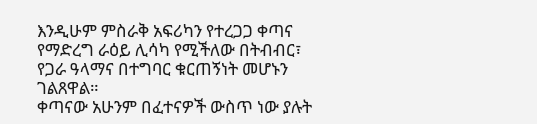እንዲሁም ምስራቅ አፍሪካን የተረጋጋ ቀጣና የማድረግ ራዕይ ሊሳካ የሚችለው በትብብር፣ የጋራ ዓላማና በተግባር ቁርጠኝነት መሆኑን ገልጸዋል።
ቀጣናው አሁንም በፈተናዎች ውስጥ ነው ያሉት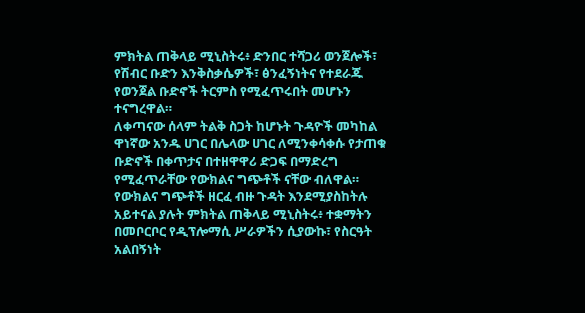ምክትል ጠቅላይ ሚኒስትሩ፥ ድንበር ተሻጋሪ ወንጀሎች፣ የሽብር ቡድን እንቅስቃሴዎች፣ ፅንፈኝነትና የተደራጁ የወንጀል ቡድኖች ትርምስ የሚፈጥሩበት መሆኑን ተናግረዋል።
ለቀጣናው ሰላም ትልቅ ስጋት ከሆኑት ጉዳዮች መካከል ዋነኛው አንዱ ሀገር በሌላው ሀገር ለሚንቀሳቀሱ የታጠቁ ቡድኖች በቀጥታና በተዘዋዋሪ ድጋፍ በማድረግ የሚፈጥራቸው የውክልና ግጭቶች ናቸው ብለዋል።
የውክልና ግጭቶች ዘርፈ ብዙ ጉዳት እንደሚያስከትሉ አይተናል ያሉት ምክትል ጠቅላይ ሚኒስትሩ፥ ተቋማትን በመቦርቦር የዲፕሎማሲ ሥራዎችን ሲያውኩ፣ የስርዓት አልበኝነት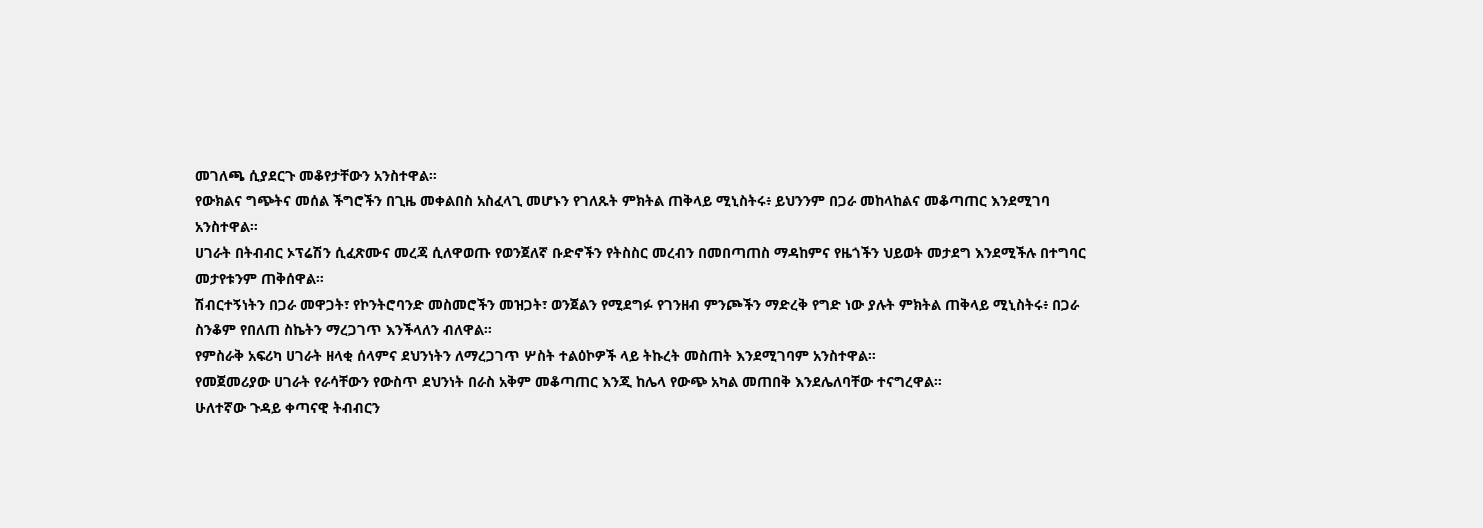መገለጫ ሲያደርጉ መቆየታቸውን አንስተዋል።
የውክልና ግጭትና መሰል ችግሮችን በጊዜ መቀልበስ አስፈላጊ መሆኑን የገለጹት ምክትል ጠቅላይ ሚኒስትሩ፥ ይህንንም በጋራ መከላከልና መቆጣጠር እንደሚገባ አንስተዋል።
ሀገራት በትብብር ኦፕሬሽን ሲፈጽሙና መረጃ ሲለዋወጡ የወንጀለኛ ቡድኖችን የትስስር መረብን በመበጣጠስ ማዳከምና የዜጎችን ህይወት መታደግ እንደሚችሉ በተግባር መታየቱንም ጠቅሰዋል።
ሽብርተኝነትን በጋራ መዋጋት፣ የኮንትሮባንድ መስመሮችን መዝጋት፣ ወንጀልን የሚደግፉ የገንዘብ ምንጮችን ማድረቅ የግድ ነው ያሉት ምክትል ጠቅላይ ሚኒስትሩ፥ በጋራ ስንቆም የበለጠ ስኬትን ማረጋገጥ እንችላለን ብለዋል።
የምስራቅ አፍሪካ ሀገራት ዘላቂ ሰላምና ደህንነትን ለማረጋገጥ ሦስት ተልዕኮዎች ላይ ትኩረት መስጠት እንደሚገባም አንስተዋል።
የመጀመሪያው ሀገራት የራሳቸውን የውስጥ ደህንነት በራስ አቅም መቆጣጠር እንጂ ከሌላ የውጭ አካል መጠበቅ እንደሌለባቸው ተናግረዋል።
ሁለተኛው ጉዳይ ቀጣናዊ ትብብርን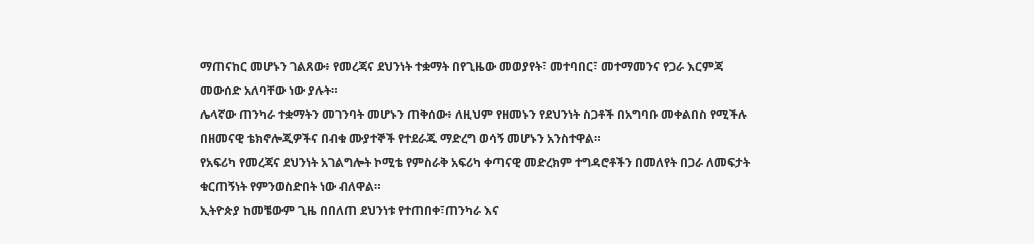ማጠናከር መሆኑን ገልጸው፥ የመረጃና ደህንነት ተቋማት በየጊዜው መወያየት፣ መተባበር፣ መተማመንና የጋራ እርምጃ መውሰድ አለባቸው ነው ያሉት።
ሌላኛው ጠንካራ ተቋማትን መገንባት መሆኑን ጠቅሰው፥ ለዚህም የዘመኑን የደህንነት ስጋቶች በአግባቡ መቀልበስ የሚችሉ በዘመናዊ ቴክኖሎጂዎችና በብቁ ሙያተኞች የተደራጁ ማድረግ ወሳኝ መሆኑን አንስተዋል።
የአፍሪካ የመረጃና ደህንነት አገልግሎት ኮሚቴ የምስራቅ አፍሪካ ቀጣናዊ መድረክም ተግዳሮቶችን በመለየት በጋራ ለመፍታት ቁርጠኝነት የምንወስድበት ነው ብለዋል።
ኢትዮጵያ ከመቼውም ጊዜ በበለጠ ደህንነቱ የተጠበቀ፣ጠንካራ እና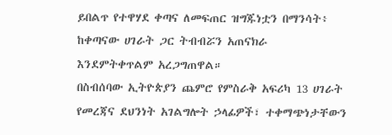ይበልጥ የተዋሃደ ቀጣና ለመፍጠር ዝግጁነቷን በማንሳት፥ ከቀጣናው ሀገራት ጋር ትብብሯን አጠናክራ እንደምትቀጥልም አረጋግጠዋል።
በስብሰባው ኢትዮጵያን ጨምሮ የምስራቅ አፍሪካ 13 ሀገራት የመረጃና ደህንነት አገልግሎት ኃላፊዎች፣ ተቀማጭነታቸውን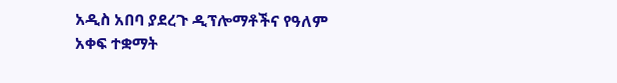አዲስ አበባ ያደረጉ ዲፕሎማቶችና የዓለም አቀፍ ተቋማት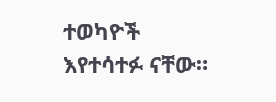ተወካዮች እየተሳተፉ ናቸው።